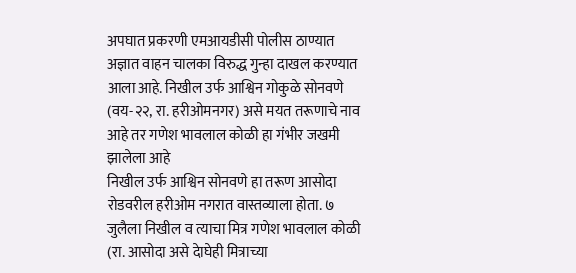अपघात प्रकरणी एमआयडीसी पोलीस ठाण्यात अज्ञात वाहन चालका विरुद्ध गुन्हा दाखल करण्यात आला आहे. निखील उर्फ आश्विन गोकुळे सोनवणे (वय-२२, रा. हरीओमनगर) असे मयत तरूणाचे नाव आहे तर गणेश भावलाल कोळी हा गंभीर जखमी झालेला आहे
निखील उर्फ आश्विन सोनवणे हा तरूण आसोदा रोडवरील हरीओम नगरात वास्तव्याला होता. ७ जुलैला निखील व त्याचा मित्र गणेश भावलाल कोळी (रा. आसोदा असे देाघेही मित्राच्या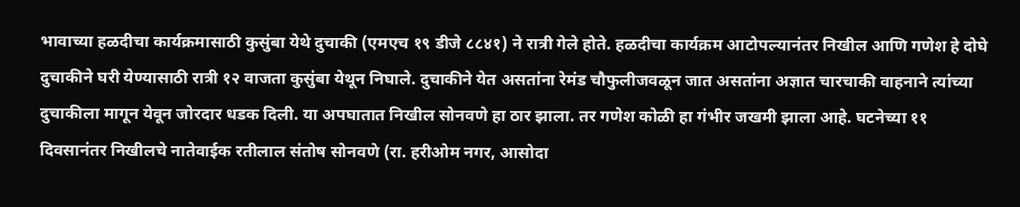भावाच्या हळदीचा कार्यक्रमासाठी कुसुंबा येथे दुचाकी (एमएच १९ डीजे ८८४१) ने रात्री गेले होते. हळदीचा कार्यक्रम आटोपल्यानंतर निखील आणि गणेश हे दोघे दुचाकीने घरी येण्यासाठी रात्री १२ वाजता कुसुंबा येथून निघाले. दुचाकीने येत असतांना रेमंड चौफुलीजवळून जात असतांना अज्ञात चारचाकी वाहनाने त्यांच्या दुचाकीला मागून येवून जोरदार धडक दिली. या अपघातात निखील सोनवणे हा ठार झाला. तर गणेश कोळी हा गंभीर जखमी झाला आहे. घटनेच्या ११ दिवसानंतर निखीलचे नातेवाईक रतीलाल संतोष सोनवणे (रा. हरीओम नगर, आसोदा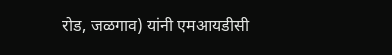रोड, जळगाव) यांनी एमआयडीसी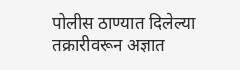पोलीस ठाण्यात दिलेल्या तक्रारीवरून अज्ञात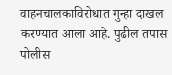वाहनचालकाविरोधात गुन्हा दाखल करण्यात आला आहे. पुढील तपास पोलीस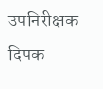उपनिरीक्षक दिपक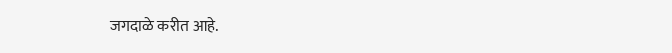जगदाळे करीत आहे.